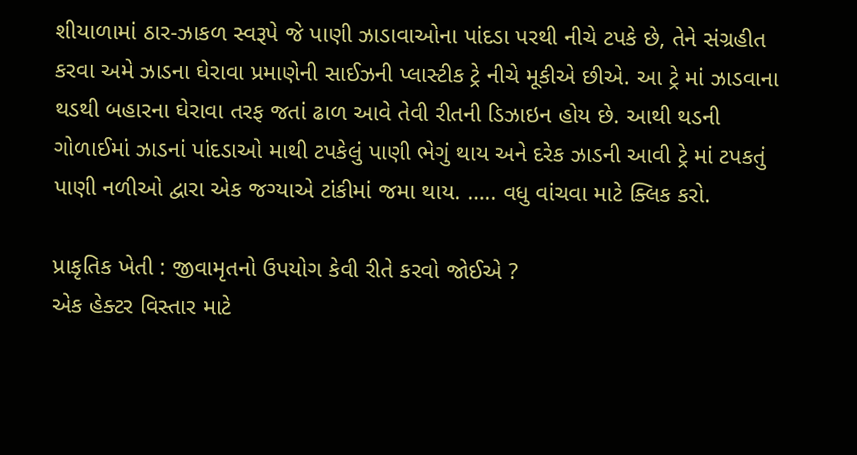શીયાળામાં ઠાર-ઝાકળ સ્વરૂપે જે પાણી ઝાડાવાઓના પાંદડા પરથી નીચે ટપકે છે, તેને સંગ્રહીત કરવા અમે ઝાડના ઘેરાવા પ્રમાણેની સાઈઝની પ્લાસ્ટીક ટ્રે નીચે મૂકીએ છીએ. આ ટ્રે માં ઝાડવાના થડથી બહારના ઘેરાવા તરફ જતાં ઢાળ આવે તેવી રીતની ડિઝાઇન હોય છે. આથી થડની ગોળાઈમાં ઝાડનાં પાંદડાઓ માથી ટપકેલું પાણી ભેગું થાય અને દરેક ઝાડની આવી ટ્રે માં ટપકતું પાણી નળીઓ દ્વારા એક જગ્યાએ ટાંકીમાં જમા થાય. ….. વધુ વાંચવા માટે ક્લિક કરો.

પ્રાકૃતિક ખેતી : જીવામૃતનો ઉપયોગ કેવી રીતે કરવો જોઈએ ?
એક હેક્ટર વિસ્તાર માટે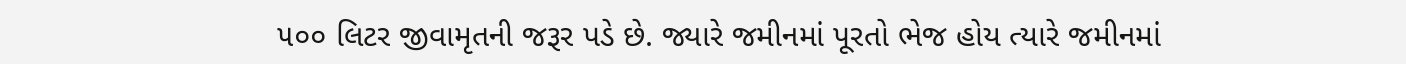૫૦૦ લિટર જીવામૃતની જરૂર પડે છે. જ્યારે જમીનમાં પૂરતો ભેજ હોય ત્યારે જમીનમાં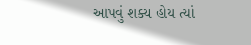આપવું શક્ય હોય ત્યાં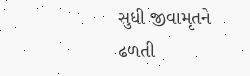સુધી જીવામૃતને ઢળતી